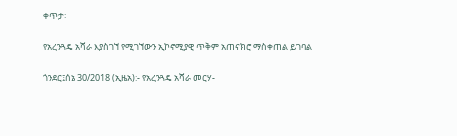ቀጥታ፡

የአረንጓዴ አሻራ እያስገኘ የሚገኘውን ኢኮኖሚያዊ ጥቅም አጠናክሮ ማስቀጠል ይገባል

ጎንደር፤ሰኔ 30/2018 (ኢዜአ):- የአረንጓዴ አሻራ መርሃ-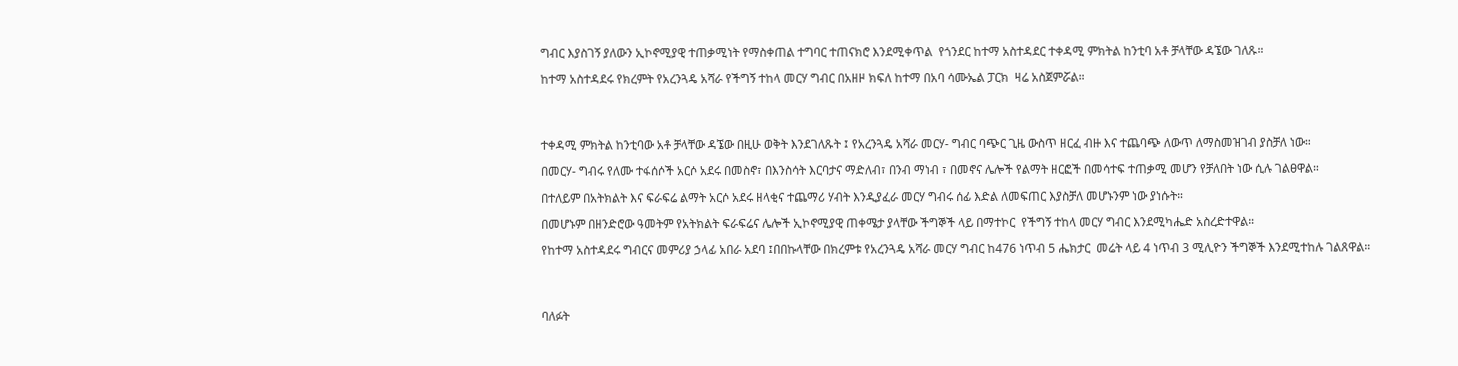ግብር እያስገኝ ያለውን ኢኮኖሚያዊ ተጠቃሚነት የማስቀጠል ተግባር ተጠናክሮ እንደሚቀጥል  የጎንደር ከተማ አስተዳደር ተቀዳሚ ምክትል ከንቲባ አቶ ቻላቸው ዳኜው ገለጹ።

ከተማ አስተዳደሩ የክረምት የአረንጓዴ አሻራ የችግኝ ተከላ መርሃ ግብር በአዘዞ ክፍለ ከተማ በአባ ሳሙኤል ፓርክ  ዛሬ አስጀምሯል።




ተቀዳሚ ምክትል ከንቲባው አቶ ቻላቸው ዳኜው በዚሁ ወቅት እንደገለጹት ፤ የአረንጓዴ አሻራ መርሃ- ግብር ባጭር ጊዜ ውስጥ ዘርፈ ብዙ እና ተጨባጭ ለውጥ ለማስመዝገብ ያስቻለ ነው።

በመርሃ- ግብሩ የለሙ ተፋሰሶች አርሶ አደሩ በመስኖ፣ በእንስሳት እርባታና ማድለብ፣ በንብ ማነብ ፣ በመኖና ሌሎች የልማት ዘርፎች በመሳተፍ ተጠቃሚ መሆን የቻለበት ነው ሲሉ ገልፀዋል።

በተለይም በአትክልት እና ፍራፍሬ ልማት አርሶ አደሩ ዘላቂና ተጨማሪ ሃብት እንዲያፈራ መርሃ ግብሩ ሰፊ እድል ለመፍጠር እያስቻለ መሆኑንም ነው ያነሱት።

በመሆኑም በዘንድሮው ዓመትም የአትክልት ፍራፍሬና ሌሎች ኢኮኖሚያዊ ጠቀሜታ ያላቸው ችግኞች ላይ በማተኮር  የችግኝ ተከላ መርሃ ግብር እንደሚካሔድ አስረድተዋል።

የከተማ አስተዳደሩ ግብርና መምሪያ ኃላፊ አበራ አደባ ፤በበኩላቸው በክረምቱ የአረንጓዴ አሻራ መርሃ ግብር ከ476 ነጥብ 5 ሔክታር  መሬት ላይ 4 ነጥብ 3 ሚሊዮን ችግኞች እንደሚተከሉ ገልጸዋል።




ባለፉት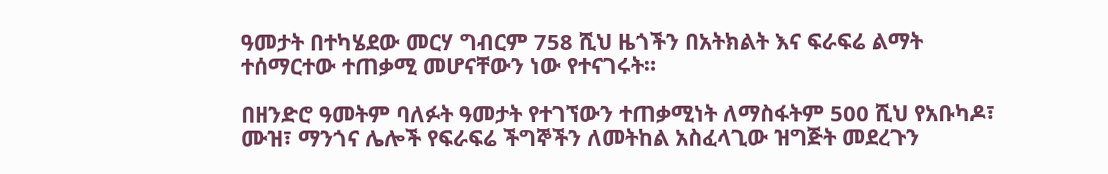ዓመታት በተካሄደው መርሃ ግብርም 758 ሺህ ዜጎችን በአትክልት እና ፍራፍሬ ልማት ተሰማርተው ተጠቃሚ መሆናቸውን ነው የተናገሩት።

በዘንድሮ ዓመትም ባለፉት ዓመታት የተገኘውን ተጠቃሚነት ለማስፋትም 500 ሺህ የአቡካዶ፣ ሙዝ፣ ማንጎና ሌሎች የፍራፍሬ ችግኞችን ለመትከል አስፈላጊው ዝግጅት መደረጉን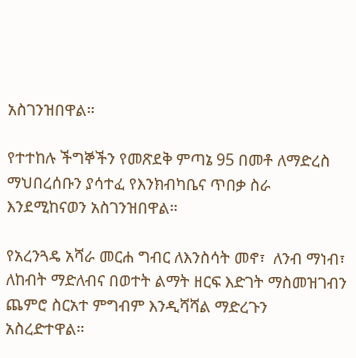አስገንዝበዋል።

የተተከሉ ችግኞችን የመጽደቅ ምጣኔ 95 በመቶ ለማድረስ ማህበረሰቡን ያሳተፈ የእንክብካቤና ጥበቃ ስራ እንደሚከናወን አስገንዝበዋል።

የአረንጓዴ አሻራ መርሐ ግብር ለእንስሳት መኖ፣  ለንብ ማነብ፣ ለከብት ማድለብና በወተት ልማት ዘርፍ እድገት ማስመዝገብን ጨምሮ ስርአተ ምግብም እንዲሻሻል ማድረጉን አስረድተዋል።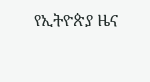የኢትዮጵያ ዜና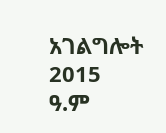አገልግሎት
2015
ዓ.ም